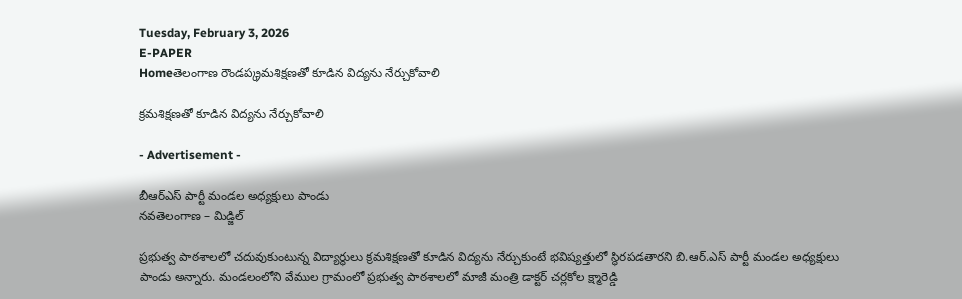Tuesday, February 3, 2026
E-PAPER
Homeతెలంగాణ రౌండప్క్రమశిక్షణతో కూడిన విద్యను నేర్చుకోవాలి

క్రమశిక్షణతో కూడిన విద్యను నేర్చుకోవాలి

- Advertisement -

బీఆర్ఎస్ పార్టీ మండల అధ్యక్షులు పాండు
నవతెలంగాణ – మిడ్జిల్

ప్రభుత్వ పాఠశాలలో చదువుకుంటున్న విద్యార్థులు క్రమశిక్షణతో కూడిన విద్యను నేర్చుకుంటే భవిష్యత్తులో స్థిరపడతారని బి.ఆర్.ఎస్ పార్టీ మండల అధ్యక్షులు పాండు అన్నారు. మండలంలోని వేముల గ్రామంలో ప్రభుత్వ పాఠశాలలో మాజీ మంత్రి డాక్టర్ చర్లకోల క్ష్మారెడ్డి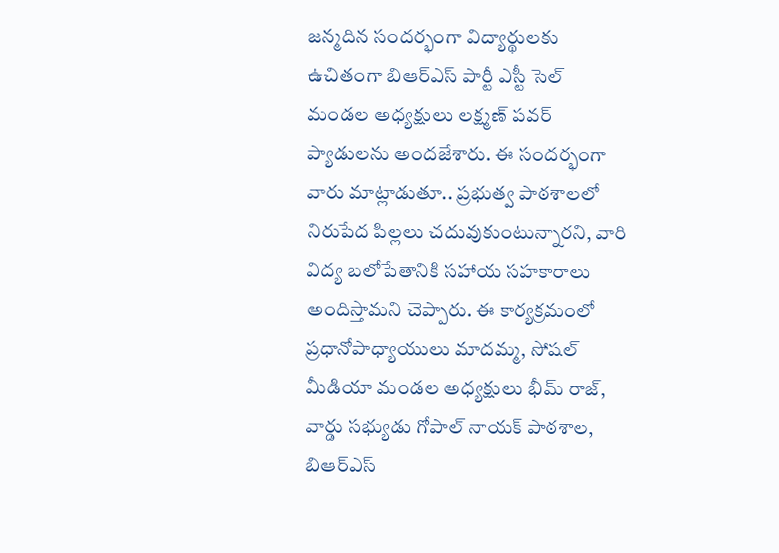జన్మదిన సందర్భంగా విద్యార్థులకు ఉచితంగా బిఆర్ఎస్ పార్టీ ఎస్టీ సెల్ మండల అధ్యక్షులు లక్ష్మణ్ పవర్ ప్యాడులను అందజేశారు. ఈ సందర్భంగా వారు మాట్లాడుతూ.. ప్రభుత్వ పాఠశాలలో నిరుపేద పిల్లలు చదువుకుంటున్నారని, వారి విద్య బలోపేతానికి సహాయ సహకారాలు అందిస్తామని చెప్పారు. ఈ కార్యక్రమంలో ప్రధానోపాధ్యాయులు మాదమ్మ, సోషల్ మీడియా మండల అధ్యక్షులు భీమ్ రాజ్, వార్డు సభ్యుడు గోపాల్ నాయక్ పాఠశాల, బిఆర్ఎస్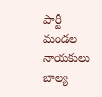పార్టీ మండల నాయకులు బాల్య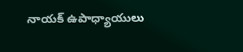నాయక్ ఉపాధ్యాయులు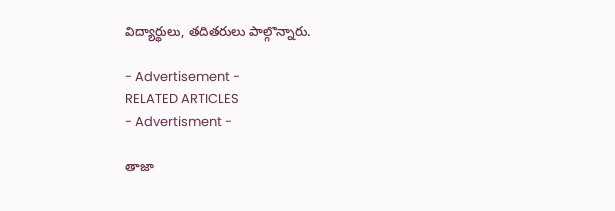విద్యార్థులు, తదితరులు పాల్గొన్నారు.

- Advertisement -
RELATED ARTICLES
- Advertisment -

తాజా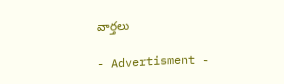వార్తలు

- Advertisment -